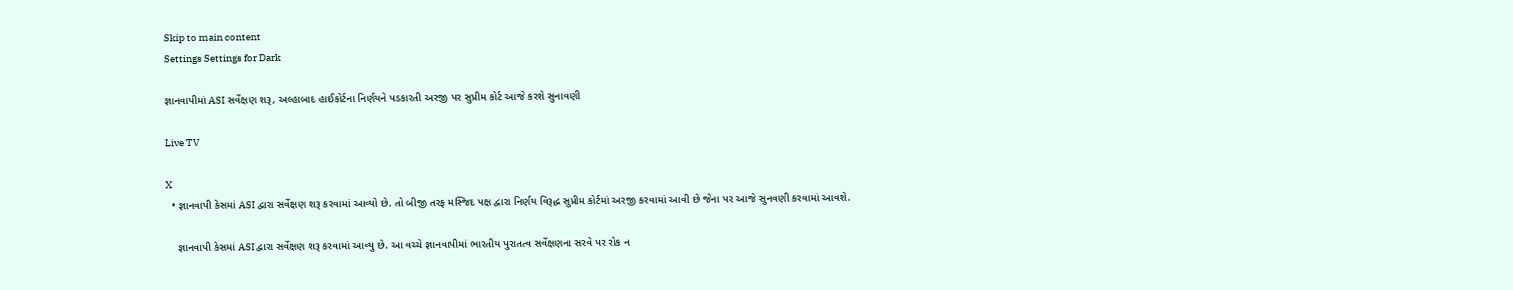Skip to main content
Settings Settings for Dark

જ્ઞાનવાપીમાં ASI સર્વેક્ષણ શરૂ, અલ્હાબાદ હાઈકોર્ટના નિર્ણયને પડકારતી અરજી પર સુપ્રીમ કોર્ટ આજે કરશે સુનાવણી

Live TV

X
  • જ્ઞાનવાપી કેસમાં ASI દ્વારા સર્વેક્ષણ શરૂ કરવામાં આવ્યો છે. તો બીજી તરફ મસ્જિદ પક્ષ દ્વારા નિર્ણય વિરૂદ્ધ સુપ્રીમ કોર્ટમાં અરજી કરવામાં આવી છે જેના પર આજે સુનવણી કરવામાં આવશે.

    જ્ઞાનવાપી કેસમાં ASI દ્વારા સર્વેક્ષણ શરૂ કરવામાં આવ્યુ છે. આ વચ્ચે જ્ઞાનવાપીમાં ભારતીય પુરાતત્વ સર્વેક્ષણના સરવે પર રોક ન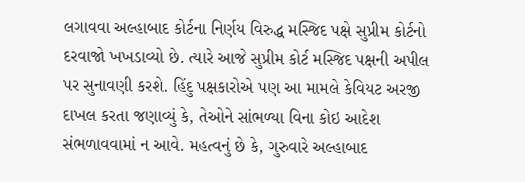લગાવવા અલ્હાબાદ કોર્ટના નિર્ણય વિરુદ્ધ મસ્જિદ પક્ષે સુપ્રીમ કોર્ટનો દરવાજો ખખડાવ્યો છે. ત્યારે આજે સુપ્રીમ કોર્ટ મસ્જિદ પક્ષની અપીલ પર સુનાવણી કરશે. હિંદુ પક્ષકારોએ પણ આ મામલે કેવિયટ અરજી દાખલ કરતા જણાવ્યું કે, તેઓને સાંભળ્યા વિના કોઇ આદેશ સંભળાવવામાં ન આવે. મહત્વનું છે કે, ગુરુવારે અલ્હાબાદ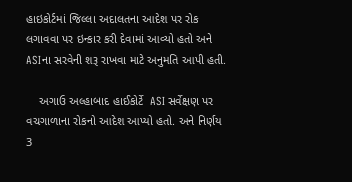હાઇકોર્ટમાં જિલ્લા અદાલતના આદેશ પર રોક લગાવવા પર ઇન્કાર કરી દેવામાં આવ્યો હતો અને ASIના સરવેની શરૂ રાખવા માટે અનુમતિ આપી હતી.

    અગાઉ અલ્હાબાદ હાઈકોર્ટે  ASI સર્વેક્ષણ પર વચગાળાના રોકનો આદેશ આપ્યો હતો. અને નિર્ણય 3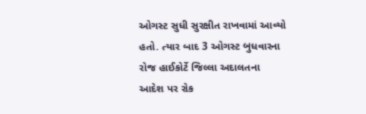ઓગસ્ટ સુધી સુરક્ષીત રાખવામાં આવ્યો હતો. ત્યાર બાદ 3 ઓગસ્ટ બુધવારના રોજ હાઈકોર્ટે જિલ્લા અદાલતના આદેશ પર રોક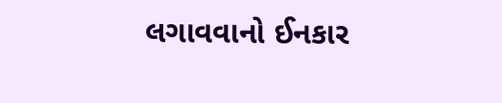લગાવવાનો ઈનકાર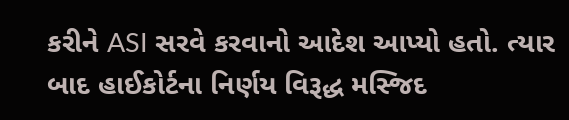કરીને ASI સરવે કરવાનો આદેશ આપ્યો હતો. ત્યાર બાદ હાઈકોર્ટના નિર્ણય વિરૂદ્ધ મસ્જિદ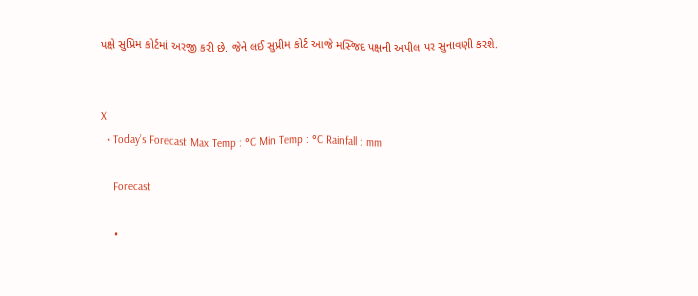પક્ષે સુપ્રિમ કોર્ટમાં અરજી કરી છે. જેને લઈ સુપ્રીમ કોર્ટ આજે મસ્જિદ પક્ષની અપીલ પર સુનાવણી કરશે.


X
  • Today’s Forecast Max Temp : °C Min Temp : °C Rainfall : mm

    Forecast

    •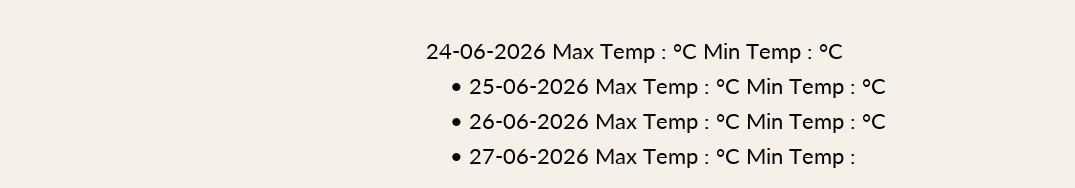24-06-2026 Max Temp : °C Min Temp : °C
    • 25-06-2026 Max Temp : °C Min Temp : °C
    • 26-06-2026 Max Temp : °C Min Temp : °C
    • 27-06-2026 Max Temp : °C Min Temp :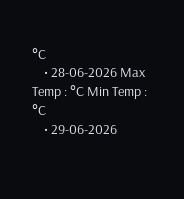°C
    • 28-06-2026 Max Temp : °C Min Temp : °C
    • 29-06-2026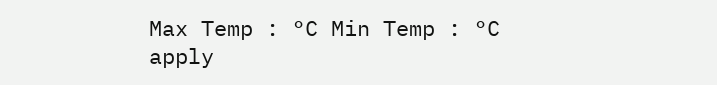Max Temp : °C Min Temp : °C
apply